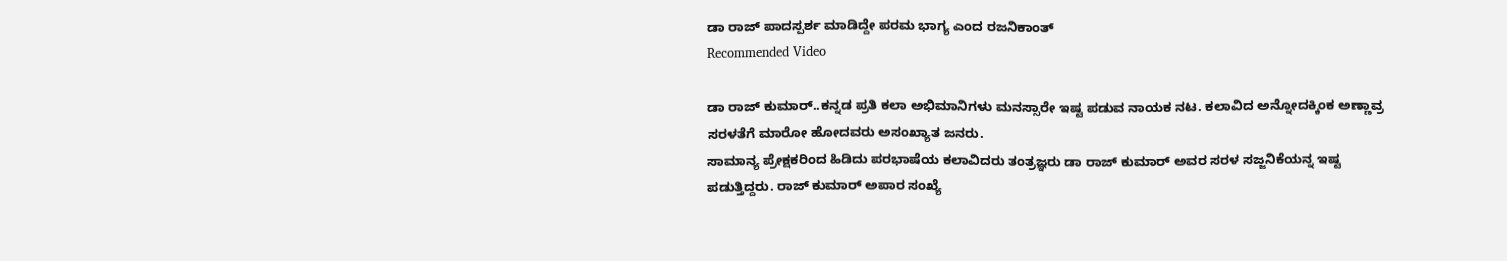ಡಾ ರಾಜ್ ಪಾದಸ್ಪರ್ಶ ಮಾಡಿದ್ದೇ ಪರಮ ಭಾಗ್ಯ ಎಂದ ರಜನಿಕಾಂತ್
Recommended Video

ಡಾ ರಾಜ್ ಕುಮಾರ್..ಕನ್ನಡ ಪ್ರತಿ ಕಲಾ ಅಭಿಮಾನಿಗಳು ಮನಸ್ಸಾರೇ ಇಷ್ಟ ಪಡುವ ನಾಯಕ ನಟ. ಕಲಾವಿದ ಅನ್ನೋದಕ್ಕಿಂಕ ಅಣ್ಣಾವ್ರ ಸರಳತೆಗೆ ಮಾರೋ ಹೋದವರು ಅಸಂಖ್ಯಾತ ಜನರು.
ಸಾಮಾನ್ಯ ಪ್ರೇಕ್ಷಕರಿಂದ ಹಿಡಿದು ಪರಭಾಷೆಯ ಕಲಾವಿದರು ತಂತ್ರಜ್ಞರು ಡಾ ರಾಜ್ ಕುಮಾರ್ ಅವರ ಸರಳ ಸಜ್ಜನಿಕೆಯನ್ನ ಇಷ್ಟ ಪಡುತ್ತಿದ್ದರು. ರಾಜ್ ಕುಮಾರ್ ಅಪಾರ ಸಂಖ್ಯೆ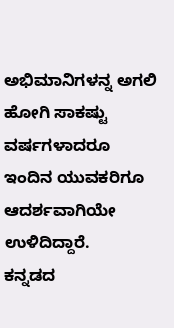ಅಭಿಮಾನಿಗಳನ್ನ ಅಗಲಿ ಹೋಗಿ ಸಾಕಷ್ಟು ವರ್ಷಗಳಾದರೂ ಇಂದಿನ ಯುವಕರಿಗೂ ಆದರ್ಶವಾಗಿಯೇ ಉಳಿದಿದ್ದಾರೆ.
ಕನ್ನಡದ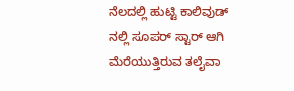ನೆಲದಲ್ಲಿ ಹುಟ್ಟಿ ಕಾಲಿವುಡ್ ನಲ್ಲಿ ಸೂಪರ್ ಸ್ಟಾರ್ ಆಗಿ ಮೆರೆಯುತ್ತಿರುವ ತಲೈವಾ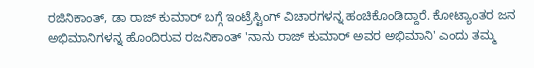ರಜಿನಿಕಾಂತ್, ಡಾ ರಾಜ್ ಕುಮಾರ್ ಬಗ್ಗೆ ಇಂಟ್ರೆಸ್ಟಿಂಗ್ ವಿಚಾರಗಳನ್ನ ಹಂಚಿಕೊಂಡಿದ್ದಾರೆ. ಕೋಟ್ಯಾಂತರ ಜನ ಅಭಿಮಾನಿಗಳನ್ನ ಹೊಂದಿರುವ ರಜನಿಕಾಂತ್ 'ನಾನು ರಾಜ್ ಕುಮಾರ್ ಅವರ ಅಭಿಮಾನಿ' ಎಂದು ತಮ್ಮ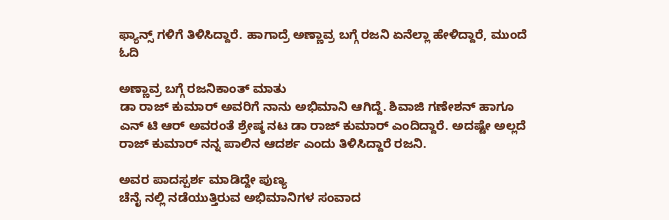ಫ್ಯಾನ್ಸ್ ಗಳಿಗೆ ತಿಳಿಸಿದ್ದಾರೆ. ಹಾಗಾದ್ರೆ ಅಣ್ಣಾವ್ರ ಬಗ್ಗೆ ರಜನಿ ಏನೆಲ್ಲಾ ಹೇಳಿದ್ದಾರೆ, ಮುಂದೆ ಓದಿ

ಅಣ್ಣಾವ್ರ ಬಗ್ಗೆ ರಜನಿಕಾಂತ್ ಮಾತು
ಡಾ ರಾಜ್ ಕುಮಾರ್ ಅವರಿಗೆ ನಾನು ಅಭಿಮಾನಿ ಆಗಿದ್ದೆ. ಶಿವಾಜಿ ಗಣೇಶನ್ ಹಾಗೂ ಎನ್ ಟಿ ಆರ್ ಅವರಂತೆ ಶ್ರೇಷ್ಠ ನಟ ಡಾ ರಾಜ್ ಕುಮಾರ್ ಎಂದಿದ್ದಾರೆ. ಅದಷ್ಟೇ ಅಲ್ಲದೆ ರಾಜ್ ಕುಮಾರ್ ನನ್ನ ಪಾಲಿನ ಆದರ್ಶ ಎಂದು ತಿಳಿಸಿದ್ದಾರೆ ರಜನಿ.

ಅವರ ಪಾದಸ್ಪರ್ಶ ಮಾಡಿದ್ದೇ ಪುಣ್ಯ
ಚೆನೈ ನಲ್ಲಿ ನಡೆಯುತ್ತಿರುವ ಅಭಿಮಾನಿಗಳ ಸಂವಾದ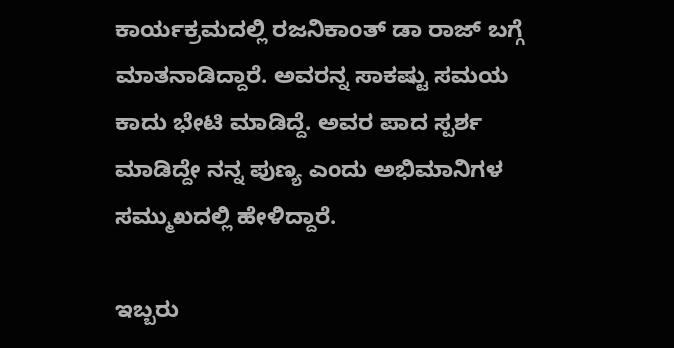ಕಾರ್ಯಕ್ರಮದಲ್ಲಿ ರಜನಿಕಾಂತ್ ಡಾ ರಾಜ್ ಬಗ್ಗೆ ಮಾತನಾಡಿದ್ದಾರೆ. ಅವರನ್ನ ಸಾಕಷ್ಟು ಸಮಯ ಕಾದು ಭೇಟಿ ಮಾಡಿದ್ದೆ. ಅವರ ಪಾದ ಸ್ಪರ್ಶ ಮಾಡಿದ್ದೇ ನನ್ನ ಪುಣ್ಯ ಎಂದು ಅಭಿಮಾನಿಗಳ ಸಮ್ಮುಖದಲ್ಲಿ ಹೇಳಿದ್ದಾರೆ.

ಇಬ್ಬರು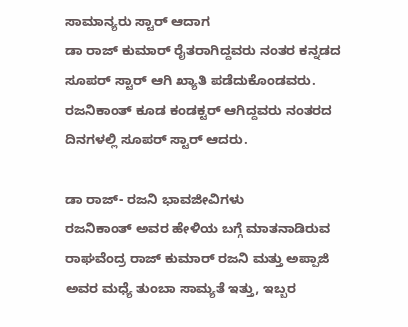ಸಾಮಾನ್ಯರು ಸ್ಟಾರ್ ಆದಾಗ
ಡಾ ರಾಜ್ ಕುಮಾರ್ ರೈತರಾಗಿದ್ದವರು ನಂತರ ಕನ್ನಡದ ಸೂಪರ್ ಸ್ಟಾರ್ ಆಗಿ ಖ್ಯಾತಿ ಪಡೆದುಕೊಂಡವರು. ರಜನಿಕಾಂತ್ ಕೂಡ ಕಂಡಕ್ಟರ್ ಆಗಿದ್ದವರು ನಂತರದ ದಿನಗಳಲ್ಲಿ ಸೂಪರ್ ಸ್ಟಾರ್ ಆದರು.

ಡಾ ರಾಜ್- ರಜನಿ ಭಾವಜೀವಿಗಳು
ರಜನಿಕಾಂತ್ ಅವರ ಹೇಳಿಯ ಬಗ್ಗೆ ಮಾತನಾಡಿರುವ ರಾಘವೆಂದ್ರ ರಾಜ್ ಕುಮಾರ್ ರಜನಿ ಮತ್ತು ಅಪ್ಪಾಜಿ ಅವರ ಮಧ್ಯೆ ತುಂಬಾ ಸಾಮ್ಯತೆ ಇತ್ತು, ಇಬ್ಬರ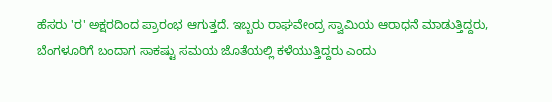ಹೆಸರು 'ರ' ಅಕ್ಷರದಿಂದ ಪ್ರಾರಂಭ ಆಗುತ್ತದೆ. ಇಬ್ಬರು ರಾಘವೇಂದ್ರ ಸ್ವಾಮಿಯ ಆರಾಧನೆ ಮಾಡುತ್ತಿದ್ದರು, ಬೆಂಗಳೂರಿಗೆ ಬಂದಾಗ ಸಾಕಷ್ಟು ಸಮಯ ಜೊತೆಯಲ್ಲಿ ಕಳೆಯುತ್ತಿದ್ದರು ಎಂದು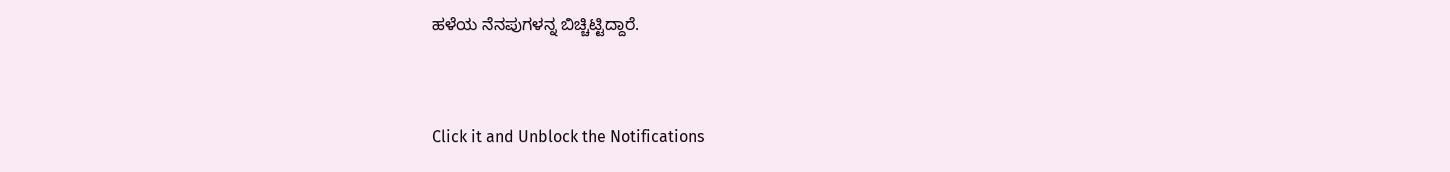ಹಳೆಯ ನೆನಪುಗಳನ್ನ ಬಿಚ್ಚಿಟ್ಟಿದ್ದಾರೆ.


Click it and Unblock the Notifications